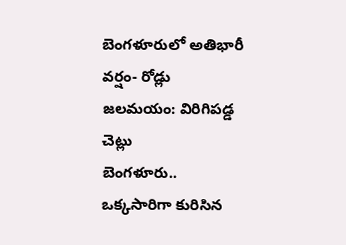బెంగళూరులో అతిభారీ వర్షం- రోడ్లు జలమయం: విరిగిపడ్డ చెట్లు
బెంగళూరు.. ఒక్కసారిగా కురిసిన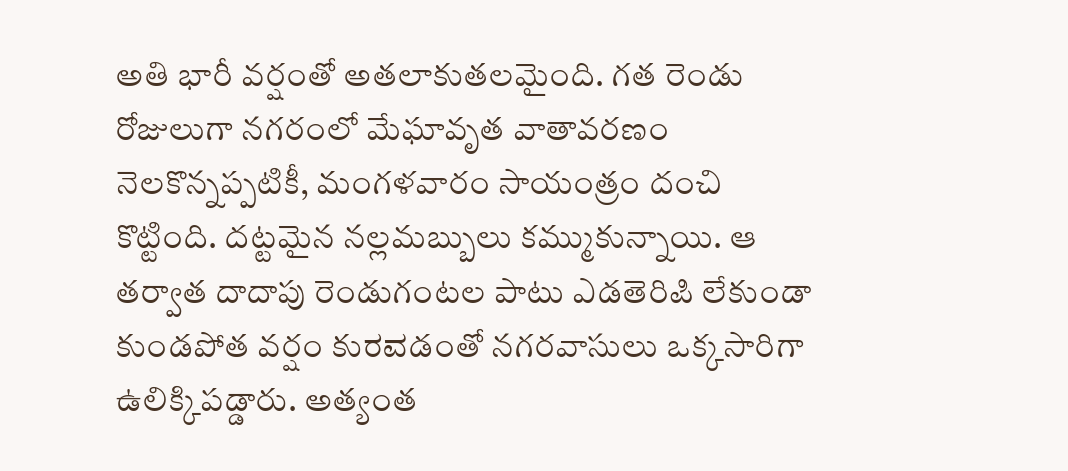అతి భారీ వర్షంతో అతలాకుతలమైంది. గత రెండు రోజులుగా నగరంలో మేఘావృత వాతావరణం నెలకొన్నప్పటికీ, మంగళవారం సాయంత్రం దంచి కొట్టింది. దట్టమైన నల్లమబ్బులు కమ్ముకున్నాయి. ఆ తర్వాత దాదాపు రెండుగంటల పాటు ఎడతెరిಪಿ లేకుండా కుండపోత వర్షం కుರವడంతో నగరవాసులు ఒక్కసారిగా ఉలిక్కిపడ్డారు. అత్యంత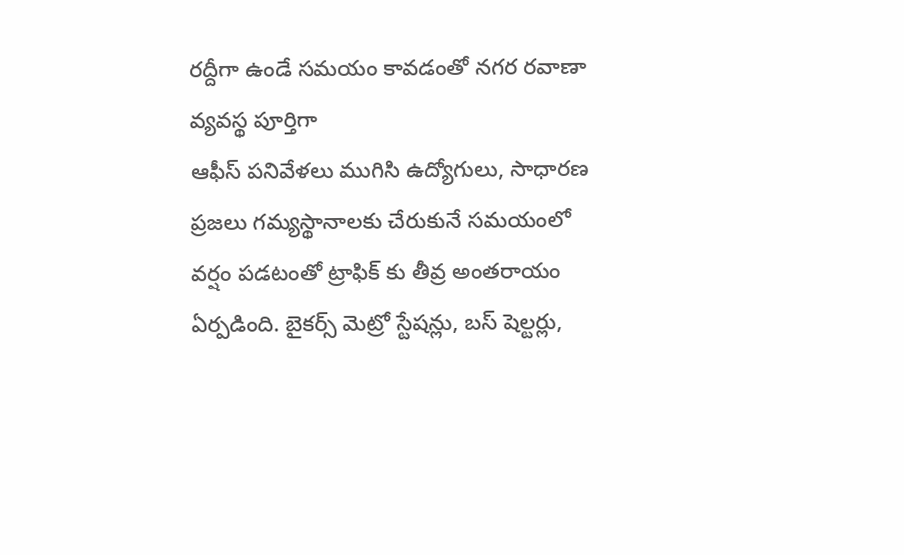రద్దీగా ఉండే సమయం కావడంతో నగర రవాణా వ్యవస్థ పూర్తిగా
ఆఫీస్ పనివేళలు ముగిసి ఉద్యోగులు, సాధారణ ప్రజలు గమ్యస్థానాలకు చేరుకునే సమయంలో వర్షం పడటంతో ట్రాఫిక్ కు తీవ్ర అంతరాయం ఏర్పడింది. బైకర్స్ మెట్రో స్టేషన్లు, బస్ షెల్టర్లు,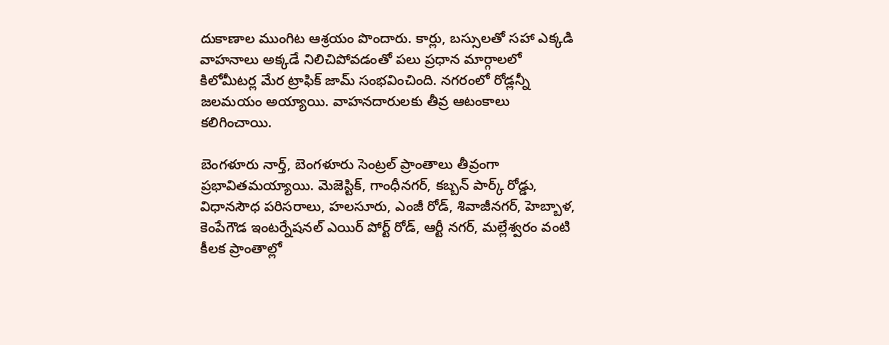దుకాణాల ముంగిట ఆశ్రయం పొందారు. కార్లు, బస్సులతో సహా ఎక్కడి వాహనాలు అక్కడే నిలిచిపోవడంతో పలు ప్రధాన మార్గాలలో కిలోమీటర్ల మేర ట్రాఫిక్ జామ్ సంభవించింది. నగరంలో రోడ్లన్నీ జలమయం అయ్యాయి. వాహనదారులకు తీవ్ర ఆటంకాలు కలిగించాయి.

బెంగళూరు నార్త్, బెంగళూరు సెంట్రల్ ప్రాంతాలు తీవ్రంగా ప్రభావితమయ్యాయి. మెజెస్టిక్, గాంధీనగర్, కబ్బన్ పార్క్ రోడ్డు, విధానసౌధ పరిసరాలు, హలసూరు, ఎంజీ రోడ్, శివాజీనగర్, హెబ్బాళ, కెంపేగౌడ ఇంటర్నేషనల్ ఎయిర్ పోర్ట్ రోడ్, ఆర్టీ నగర్, మల్లేశ్వరం వంటి కీలక ప్రాంతాల్లో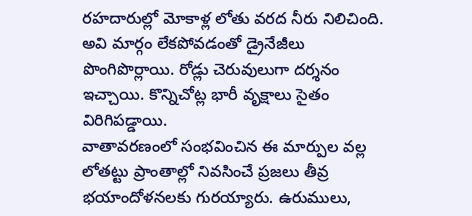రహదారుల్లో మోకాళ్ల లోతు వరద నీరు నిలిచింది. అవి మార్గం లేకపోవడంతో డ్రైనేజీలు పొంగిపొర్లాయి. రోడ్లు చెరువులుగా దర్శనం ఇచ్చాయి. కొన్నిచోట్ల భారీ వృక్షాలు సైతం విరిగిపడ్డాయి.
వాతావరణంలో సంభవించిన ఈ మార్పుల వల్ల లోతట్టు ప్రాంతాల్లో నివసించే ప్రజలు తీవ్ర భయాందోళనలకు గురయ్యారు. ఉరుములు,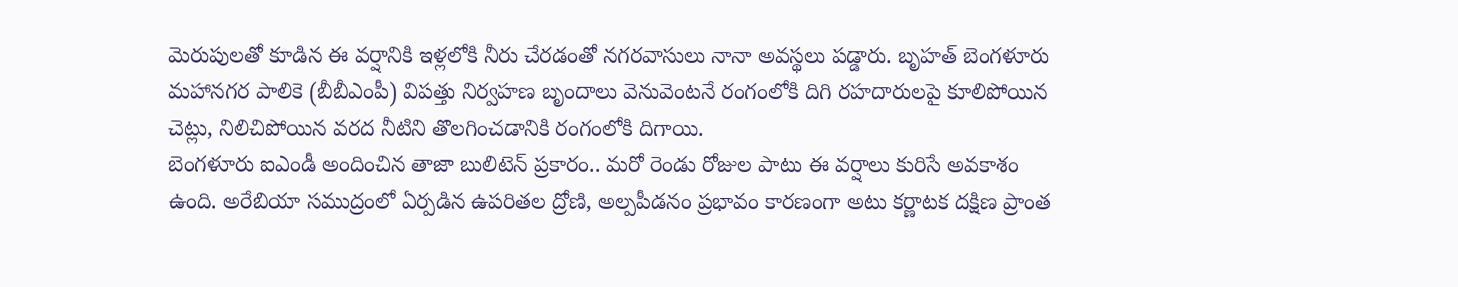మెరుపులతో కూడిన ఈ వర్షానికి ఇళ్లలోకి నీరు చేరడంతో నగరవాసులు నానా అవస్థలు పడ్డారు. బృహత్ బెంగళూరు మహానగర పాలికె (బీబీఎంపీ) విపత్తు నిర్వహణ బృందాలు వెనువెంటనే రంగంలోకి దిగి రహదారులపై కూలిపోయిన చెట్లు, నిలిచిపోయిన వరద నీటిని తొలగించడానికి రంగంలోకి దిగాయి.
బెంగళూరు ఐఎండీ అందించిన తాజా బులిటెన్ ప్రకారం.. మరో రెండు రోజుల పాటు ఈ వర్షాలు కురిసే అవకాశం ఉంది. అరేబియా సముద్రంలో ఏర్పడిన ఉపరితల ద్రోణి, అల్పపీడనం ప్రభావం కారణంగా అటు కర్ణాటక దక్షిణ ప్రాంత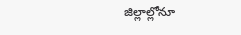జిల్లాల్లోనూ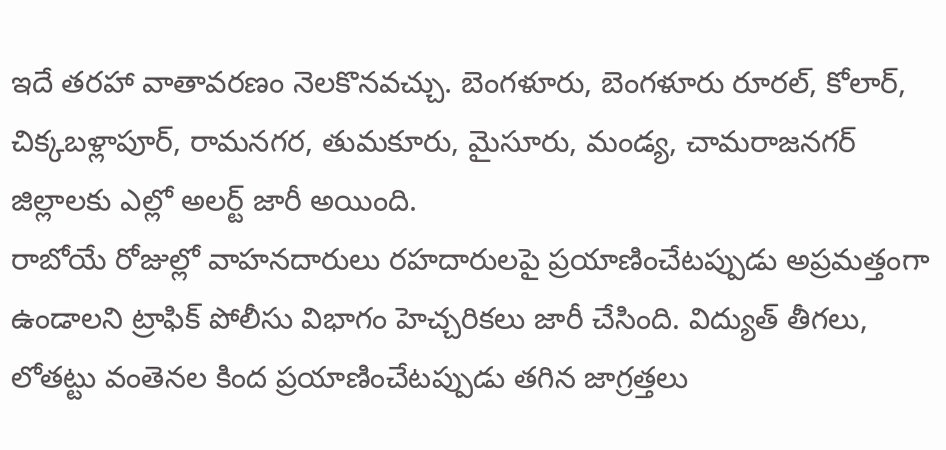ఇదే తరహా వాతావరణం నెలకొనవచ్చు. బెంగళూరు, బెంగళూరు రూరల్, కోలార్, చిక్కబళ్లాపూర్, రామనగర, తుమకూరు, మైసూరు, మండ్య, చామరాజనగర్ జిల్లాలకు ఎల్లో అలర్ట్ జారీ అయింది.
రాబోయే రోజుల్లో వాహనదారులు రహదారులపై ప్రయాణించేటప్పుడు అప్రమత్తంగా ఉండాలని ట్రాఫిక్ పోలీసు విభాగం హెచ్చరికలు జారీ చేసింది. విద్యుత్ తీగలు, లోతట్టు వంతెనల కింద ప్రయాణించేటప్పుడు తగిన జాగ్రత్తలు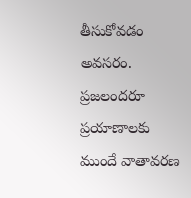తీసుకోవడం అవసరం. ప్రజలందరూ ప్రయాణాలకు ముందే వాతావరణ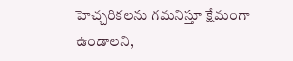హెచ్చరికలను గమనిస్తూ క్షేమంగా ఉండాలని,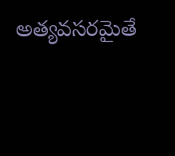అత్యవసరమైతే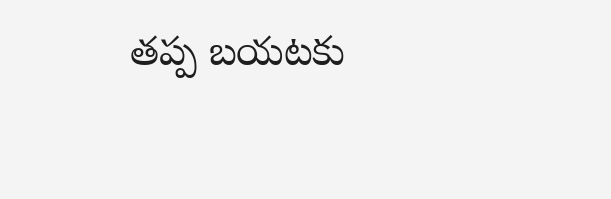తప్ప బయటకు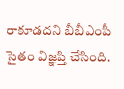రాకూడదని బీబీఎంపీ సైతం విజ్ఞప్తి చేసింది.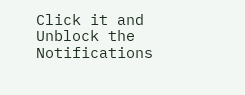Click it and Unblock the Notifications